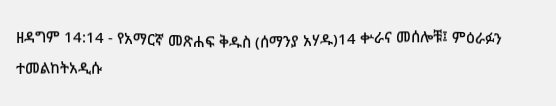ዘዳግም 14:14 - የአማርኛ መጽሐፍ ቅዱስ (ሰማንያ አሃዱ)14 ቍራና መሰሎቹ፤ ምዕራፉን ተመልከትአዲሱ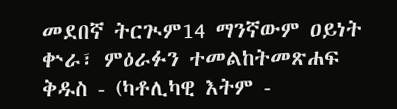መደበኛ ትርጒም14 ማንኛውም ዐይነት ቍራ፣ ምዕራፉን ተመልከትመጽሐፍ ቅዱስ - (ካቶሊካዊ እትም -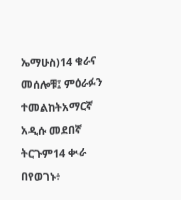ኤማሁስ)14 ቁራና መሰሎቹ፤ ምዕራፉን ተመልከትአማርኛ አዲሱ መደበኛ ትርጉም14 ቊራ በየወገኑ፥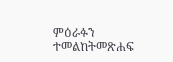ምዕራፉን ተመልከትመጽሐፍ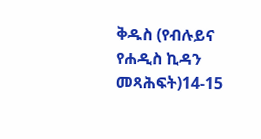ቅዱስ (የብሉይና የሐዲስ ኪዳን መጻሕፍት)14-15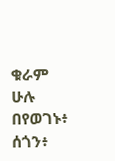ቁራም ሁሉ በየወገኑ፥ ሰጎን፥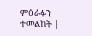ምዕራፉን ተመልከት |